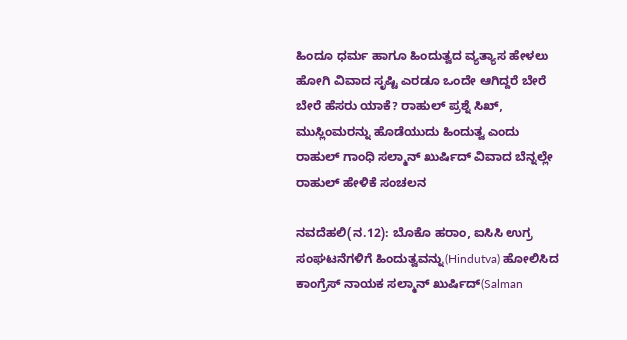ಹಿಂದೂ ಧರ್ಮ ಹಾಗೂ ಹಿಂದುತ್ವದ ವ್ಯತ್ಯಾಸ ಹೇಳಲು ಹೋಗಿ ವಿವಾದ ಸೃಷ್ಟಿ ಎರಡೂ ಒಂದೇ ಆಗಿದ್ದರೆ ಬೇರೆ ಬೇರೆ ಹೆಸರು ಯಾಕೆ? ರಾಹುಲ್ ಪ್ರಶ್ನೆ ಸಿಖ್, ಮುಸ್ಲಿಂಮರನ್ನು ಹೊಡೆಯುದು ಹಿಂದುತ್ವ ಎಂದು ರಾಹುಲ್ ಗಾಂಧಿ ಸಲ್ಮಾನ್ ಖುರ್ಷಿದ್ ವಿವಾದ ಬೆನ್ನಲ್ಲೇ ರಾಹುಲ್ ಹೇಳಿಕೆ ಸಂಚಲನ

ನವದೆಹಲಿ(ನ.12): ಬೊಕೊ ಹರಾಂ, ಐಸಿಸಿ ಉಗ್ರ ಸಂಘಟನೆಗಳಿಗೆ ಹಿಂದುತ್ವವನ್ನು(Hindutva) ಹೋಲಿಸಿದ ಕಾಂಗ್ರೆಸ್ ನಾಯಕ ಸಲ್ಮಾನ್ ಖುರ್ಷಿದ್(Salman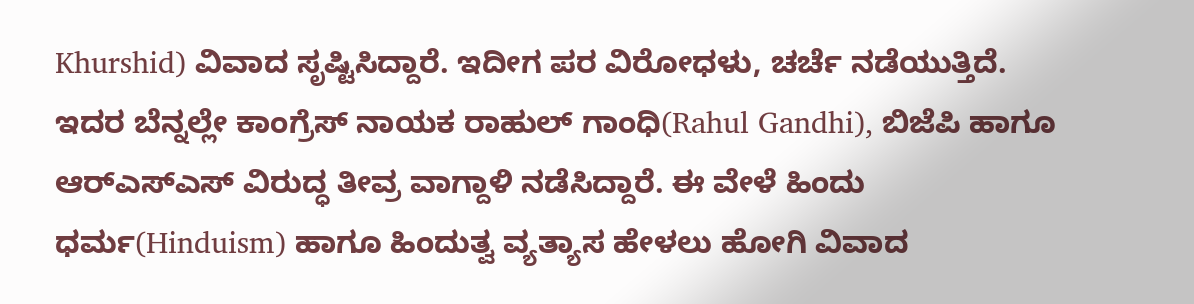Khurshid) ವಿವಾದ ಸೃಷ್ಟಿಸಿದ್ದಾರೆ. ಇದೀಗ ಪರ ವಿರೋಧಳು, ಚರ್ಚೆ ನಡೆಯುತ್ತಿದೆ. ಇದರ ಬೆನ್ನಲ್ಲೇ ಕಾಂಗ್ರೆಸ್ ನಾಯಕ ರಾಹುಲ್ ಗಾಂಧಿ(Rahul Gandhi), ಬಿಜೆಪಿ ಹಾಗೂ ಆರ್‌ಎಸ್ಎಸ್ ವಿರುದ್ಧ ತೀವ್ರ ವಾಗ್ದಾಳಿ ನಡೆಸಿದ್ದಾರೆ. ಈ ವೇಳೆ ಹಿಂದು ಧರ್ಮ(Hinduism) ಹಾಗೂ ಹಿಂದುತ್ವ ವ್ಯತ್ಯಾಸ ಹೇಳಲು ಹೋಗಿ ವಿವಾದ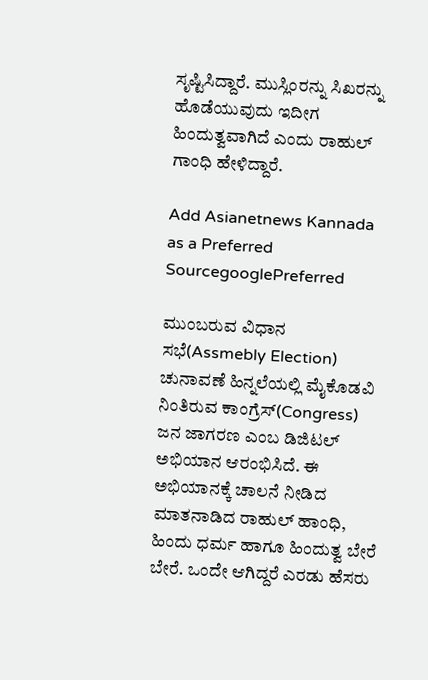ಸೃಷ್ಟಿಸಿದ್ದಾರೆ. ಮುಸ್ಲಿಂರನ್ನು ಸಿಖರನ್ನು ಹೊಡೆಯುವುದು ಇದೀಗ ಹಿಂದುತ್ವವಾಗಿದೆ ಎಂದು ರಾಹುಲ್ ಗಾಂಧಿ ಹೇಳಿದ್ದಾರೆ.

Add Asianetnews Kannada as a Preferred SourcegooglePreferred

ಮುಂಬರುವ ವಿಧಾನ ಸಭೆ(Assmebly Election) ಚುನಾವಣೆ ಹಿನ್ನಲೆಯಲ್ಲಿ ಮೈಕೊಡವಿ ನಿಂತಿರುವ ಕಾಂಗ್ರೆಸ್(Congress) ಜನ ಜಾಗರಣ ಎಂಬ ಡಿಜಿಟಲ್ ಅಭಿಯಾನ ಆರಂಭಿಸಿದೆ. ಈ ಅಭಿಯಾನಕ್ಕೆ ಚಾಲನೆ ನೀಡಿದ ಮಾತನಾಡಿದ ರಾಹುಲ್ ಹಾಂಧಿ, ಹಿಂದು ಧರ್ಮ ಹಾಗೂ ಹಿಂದುತ್ವ ಬೇರೆ ಬೇರೆ. ಒಂದೇ ಆಗಿದ್ದರೆ ಎರಡು ಹೆಸರು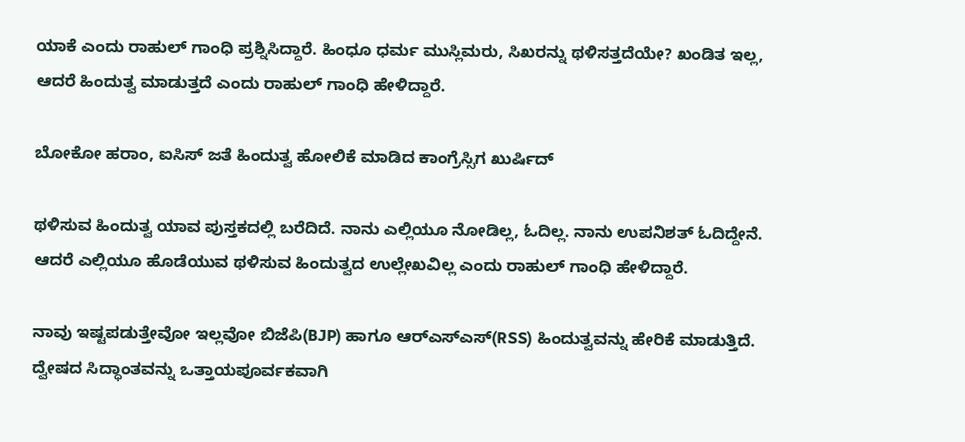ಯಾಕೆ ಎಂದು ರಾಹುಲ್ ಗಾಂಧಿ ಪ್ರಶ್ನಿಸಿದ್ದಾರೆ. ಹಿಂಧೂ ಧರ್ಮ ಮುಸ್ಲಿಮರು, ಸಿಖರನ್ನು ಥಳಿಸತ್ತದೆಯೇ? ಖಂಡಿತ ಇಲ್ಲ, ಆದರೆ ಹಿಂದುತ್ವ ಮಾಡುತ್ತದೆ ಎಂದು ರಾಹುಲ್ ಗಾಂಧಿ ಹೇಳಿದ್ದಾರೆ.

ಬೋಕೋ ಹರಾಂ, ಐಸಿಸ್‌ ಜತೆ ಹಿಂದುತ್ವ ಹೋಲಿಕೆ ಮಾಡಿದ ಕಾಂಗ್ರೆಸ್ಸಿಗ ಖುರ್ಷಿದ್‌

ಥಳಿಸುವ ಹಿಂದುತ್ವ ಯಾವ ಪುಸ್ತಕದಲ್ಲಿ ಬರೆದಿದೆ. ನಾನು ಎಲ್ಲಿಯೂ ನೋಡಿಲ್ಲ, ಓದಿಲ್ಲ. ನಾನು ಉಪನಿಶತ್ ಓದಿದ್ದೇನೆ. ಆದರೆ ಎಲ್ಲಿಯೂ ಹೊಡೆಯುವ ಥಳಿಸುವ ಹಿಂದುತ್ವದ ಉಲ್ಲೇಖವಿಲ್ಲ ಎಂದು ರಾಹುಲ್ ಗಾಂಧಿ ಹೇಳಿದ್ದಾರೆ.

ನಾವು ಇಷ್ಟಪಡುತ್ತೇವೋ ಇಲ್ಲವೋ ಬಿಜೆಪಿ(BJP) ಹಾಗೂ ಆರ್‌ಎಸ್ಎಸ್(RSS) ಹಿಂದುತ್ವವನ್ನು ಹೇರಿಕೆ ಮಾಡುತ್ತಿದೆ. ದ್ವೇಷದ ಸಿದ್ಧಾಂತವನ್ನು ಒತ್ತಾಯಪೂರ್ವಕವಾಗಿ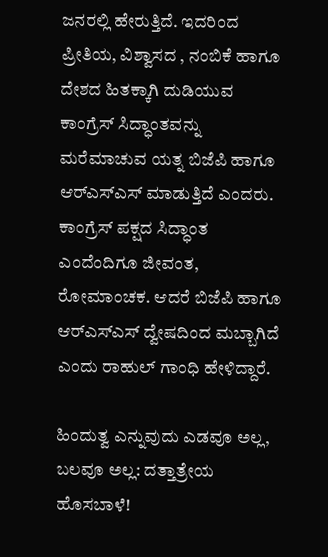ಜನರಲ್ಲಿ ಹೇರುತ್ತಿದೆ. ಇದರಿಂದ ಪ್ರೀತಿಯ, ವಿಶ್ವಾಸದ , ನಂಬಿಕೆ ಹಾಗೂ ದೇಶದ ಹಿತಕ್ಕಾಗಿ ದುಡಿಯುವ ಕಾಂಗ್ರೆಸ್ ಸಿದ್ಧಾಂತವನ್ನು ಮರೆಮಾಚುವ ಯತ್ನ ಬಿಜೆಪಿ ಹಾಗೂ ಆರ್‌ಎಸ್ಎಸ್ ಮಾಡುತ್ತಿದೆ ಎಂದರು. ಕಾಂಗ್ರೆಸ್ ಪಕ್ಷದ ಸಿದ್ಧಾಂತ ಎಂದೆಂದಿಗೂ ಜೀವಂತ, ರೋಮಾಂಚಕ. ಆದರೆ ಬಿಜೆಪಿ ಹಾಗೂ ಆರ್‌ಎಸ್ಎಸ್‌ ದ್ವೇಷದಿಂದ ಮಬ್ಬಾಗಿದೆ ಎಂದು ರಾಹುಲ್ ಗಾಂಧಿ ಹೇಳಿದ್ದಾರೆ.

ಹಿಂದುತ್ವ ಎನ್ನುವುದು ಎಡವೂ ಅಲ್ಲ, ಬಲವೂ ಅಲ್ಲ: ದತ್ತಾತ್ರೇಯ ಹೊಸಬಾಳೆ!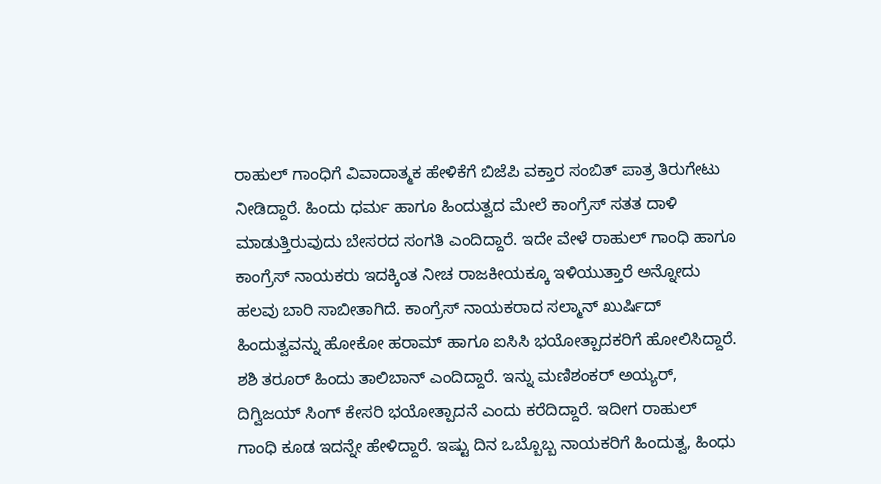ರಾಹುಲ್ ಗಾಂಧಿಗೆ ವಿವಾದಾತ್ಮಕ ಹೇಳಿಕೆಗೆ ಬಿಜೆಪಿ ವಕ್ತಾರ ಸಂಬಿತ್ ಪಾತ್ರ ತಿರುಗೇಟು ನೀಡಿದ್ದಾರೆ. ಹಿಂದು ಧರ್ಮ ಹಾಗೂ ಹಿಂದುತ್ವದ ಮೇಲೆ ಕಾಂಗ್ರೆಸ್ ಸತತ ದಾಳಿ ಮಾಡುತ್ತಿರುವುದು ಬೇಸರದ ಸಂಗತಿ ಎಂದಿದ್ದಾರೆ. ಇದೇ ವೇಳೆ ರಾಹುಲ್ ಗಾಂಧಿ ಹಾಗೂ ಕಾಂಗ್ರೆಸ್ ನಾಯಕರು ಇದಕ್ಕಿಂತ ನೀಚ ರಾಜಕೀಯಕ್ಕೂ ಇಳಿಯುತ್ತಾರೆ ಅನ್ನೋದು ಹಲವು ಬಾರಿ ಸಾಬೀತಾಗಿದೆ. ಕಾಂಗ್ರೆಸ್ ನಾಯಕರಾದ ಸಲ್ಮಾನ್ ಖುರ್ಷಿದ್ ಹಿಂದುತ್ವವನ್ನು ಹೋಕೋ ಹರಾಮ್ ಹಾಗೂ ಐಸಿಸಿ ಭಯೋತ್ಪಾದಕರಿಗೆ ಹೋಲಿಸಿದ್ದಾರೆ. ಶಶಿ ತರೂರ್ ಹಿಂದು ತಾಲಿಬಾನ್ ಎಂದಿದ್ದಾರೆ. ಇನ್ನು ಮಣಿಶಂಕರ್ ಅಯ್ಯರ್, ದಿಗ್ವಿಜಯ್ ಸಿಂಗ್ ಕೇಸರಿ ಭಯೋತ್ಪಾದನೆ ಎಂದು ಕರೆದಿದ್ದಾರೆ. ಇದೀಗ ರಾಹುಲ್ ಗಾಂಧಿ ಕೂಡ ಇದನ್ನೇ ಹೇಳಿದ್ದಾರೆ. ಇಷ್ಟು ದಿನ ಒಬ್ಬೊಬ್ಬ ನಾಯಕರಿಗೆ ಹಿಂದುತ್ವ, ಹಿಂಧು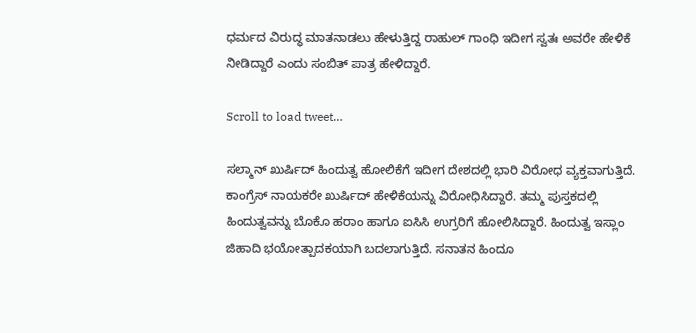ಧರ್ಮದ ವಿರುದ್ಧ ಮಾತನಾಡಲು ಹೇಳುತ್ತಿದ್ದ ರಾಹುಲ್ ಗಾಂಧಿ ಇದೀಗ ಸ್ವತಃ ಅವರೇ ಹೇಳಿಕೆ ನೀಡಿದ್ದಾರೆ ಎಂದು ಸಂಬಿತ್ ಪಾತ್ರ ಹೇಳಿದ್ದಾರೆ.

Scroll to load tweet…

ಸಲ್ಮಾನ್ ಖುರ್ಷಿದ್ ಹಿಂದುತ್ವ ಹೋಲಿಕೆಗೆ ಇದೀಗ ದೇಶದಲ್ಲಿ ಭಾರಿ ವಿರೋಧ ವ್ಯಕ್ತವಾಗುತ್ತಿದೆ. ಕಾಂಗ್ರೆಸ್ ನಾಯಕರೇ ಖುರ್ಷಿದ್ ಹೇಳಿಕೆಯನ್ನು ವಿರೋಧಿಸಿದ್ದಾರೆ. ತಮ್ಮ ಪುಸ್ತಕದಲ್ಲಿ ಹಿಂದುತ್ವವನ್ನು ಬೊಕೊ ಹರಾಂ ಹಾಗೂ ಐಸಿಸಿ ಉಗ್ರರಿಗೆ ಹೋಲಿಸಿದ್ದಾರೆ. ಹಿಂದುತ್ವ ಇಸ್ಲಾಂ ಜಿಹಾದಿ ಭಯೋತ್ಪಾದಕಯಾಗಿ ಬದಲಾಗುತ್ತಿದೆ. ಸನಾತನ ಹಿಂದೂ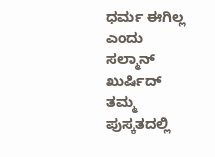ಧರ್ಮ ಈಗಿಲ್ಲ ಎಂದು ಸಲ್ಮಾನ್ ಖುರ್ಷಿದ್ ತಮ್ಮ ಪುಸ್ಕತದಲ್ಲಿ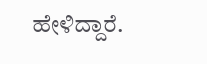ಹೇಳಿದ್ದಾರೆ.